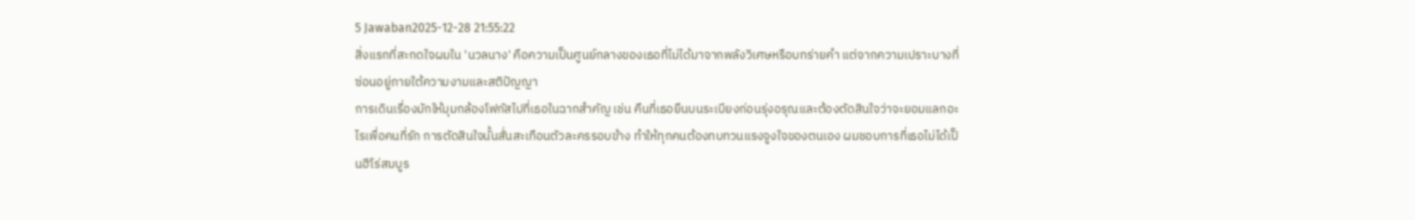5 Jawaban2025-12-28 21:55:22
สิ่งแรกที่สะกดใจผมใน 'นวลนาง' คือความเป็นศูนย์กลางของเธอที่ไม่ได้มาจากพลังวิเศษหรือบทร่ายคำ แต่จากความเปราะบางที่ซ่อนอยู่ภายใต้ความงามและสติปัญญา
การเดินเรื่องมักให้มุมกล้องโฟกัสไปที่เธอในฉากสำคัญ เช่น คืนที่เธอยืนบนระเบียงก่อนรุ่งอรุณและต้องตัดสินใจว่าจะยอมแลกอะไรเพื่อคนที่รัก การตัดสินใจนั้นสั่นสะเทือนตัวละครรอบข้าง ทำให้ทุกคนต้องทบทวนแรงจูงใจของตนเอง ผมชอบการที่เธอไม่ได้เป็นฮีโร่สมบูร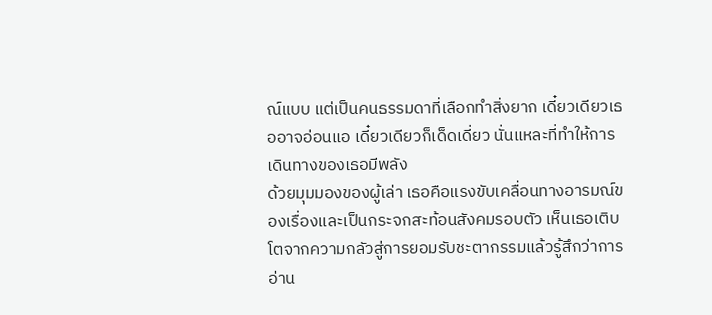ณ์แบบ แต่เป็นคนธรรมดาที่เลือกทำสิ่งยาก เดี๋ยวเดียวเธออาจอ่อนแอ เดี๋ยวเดียวก็เด็ดเดี่ยว นั่นแหละที่ทำให้การเดินทางของเธอมีพลัง
ด้วยมุมมองของผู้เล่า เธอคือแรงขับเคลื่อนทางอารมณ์ของเรื่องและเป็นกระจกสะท้อนสังคมรอบตัว เห็นเธอเติบโตจากความกลัวสู่การยอมรับชะตากรรมแล้วรู้สึกว่าการอ่าน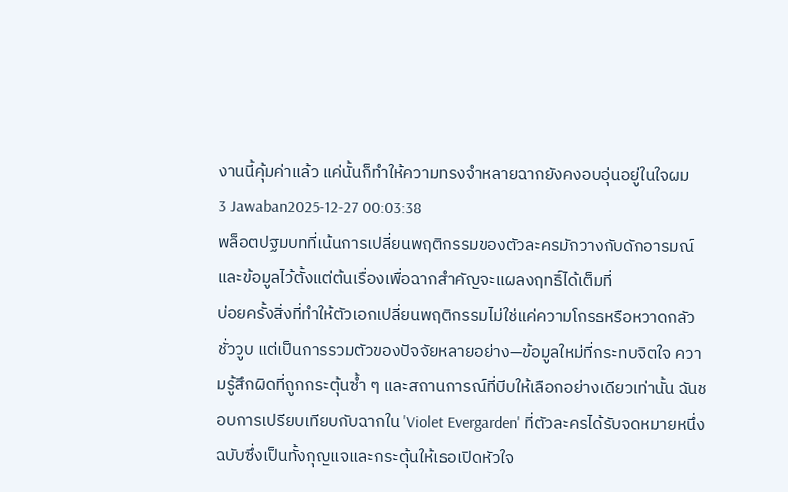งานนี้คุ้มค่าแล้ว แค่นั้นก็ทำให้ความทรงจำหลายฉากยังคงอบอุ่นอยู่ในใจผม
3 Jawaban2025-12-27 00:03:38
พล็อตปฐมบทที่เน้นการเปลี่ยนพฤติกรรมของตัวละครมักวางกับดักอารมณ์และข้อมูลไว้ตั้งแต่ต้นเรื่องเพื่อฉากสำคัญจะแผลงฤทธิ์ได้เต็มที่
บ่อยครั้งสิ่งที่ทำให้ตัวเอกเปลี่ยนพฤติกรรมไม่ใช่แค่ความโกรธหรือหวาดกลัวชั่ววูบ แต่เป็นการรวมตัวของปัจจัยหลายอย่าง—ข้อมูลใหม่ที่กระทบจิตใจ ความรู้สึกผิดที่ถูกกระตุ้นซ้ำ ๆ และสถานการณ์ที่บีบให้เลือกอย่างเดียวเท่านั้น ฉันชอบการเปรียบเทียบกับฉากใน 'Violet Evergarden' ที่ตัวละครได้รับจดหมายหนึ่งฉบับซึ่งเป็นทั้งกุญแจและกระตุ้นให้เธอเปิดหัวใจ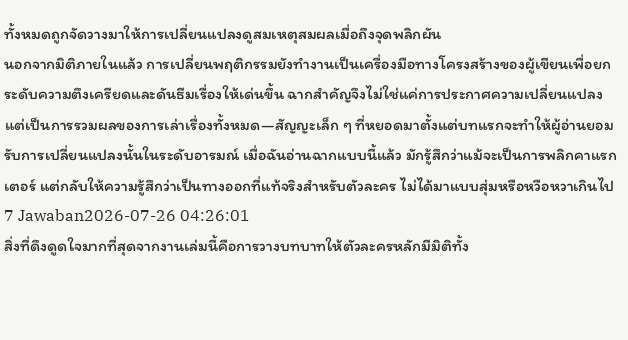ทั้งหมดถูกจัดวางมาให้การเปลี่ยนแปลงดูสมเหตุสมผลเมื่อถึงจุดพลิกผัน
นอกจากมิติภายในแล้ว การเปลี่ยนพฤติกรรมยังทำงานเป็นเครื่องมือทางโครงสร้างของผู้เขียนเพื่อยกระดับความตึงเครียดและดันธีมเรื่องให้เด่นขึ้น ฉากสำคัญจึงไม่ใช่แค่การประกาศความเปลี่ยนแปลง แต่เป็นการรวมผลของการเล่าเรื่องทั้งหมด—สัญญะเล็ก ๆ ที่หยอดมาตั้งแต่บทแรกจะทำให้ผู้อ่านยอมรับการเปลี่ยนแปลงนั้นในระดับอารมณ์ เมื่อฉันอ่านฉากแบบนี้แล้ว มักรู้สึกว่าแม้จะเป็นการพลิกคาแรกเตอร์ แต่กลับให้ความรู้สึกว่าเป็นทางออกที่แท้จริงสำหรับตัวละคร ไม่ได้มาแบบสุ่มหรือหวือหวาเกินไป
7 Jawaban2026-07-26 04:26:01
สิ่งที่ดึงดูดใจมากที่สุดจากงานเล่มนี้คือการวางบทบาทให้ตัวละครหลักมีมิติทั้ง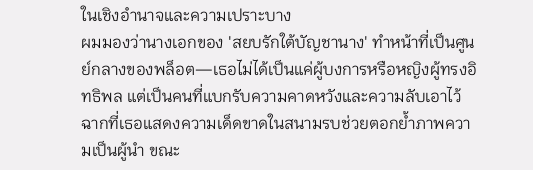ในเชิงอำนาจและความเปราะบาง
ผมมองว่านางเอกของ 'สยบรักใต้บัญชานาง' ทำหน้าที่เป็นศูนย์กลางของพล็อต—เธอไม่ได้เป็นแค่ผู้บงการหรือหญิงผู้ทรงอิทธิพล แต่เป็นคนที่แบกรับความคาดหวังและความลับเอาไว้ ฉากที่เธอแสดงความเด็ดขาดในสนามรบช่วยตอกย้ำภาพความเป็นผู้นำ ขณะ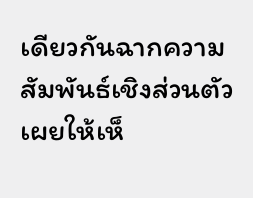เดียวกันฉากความสัมพันธ์เชิงส่วนตัวเผยให้เห็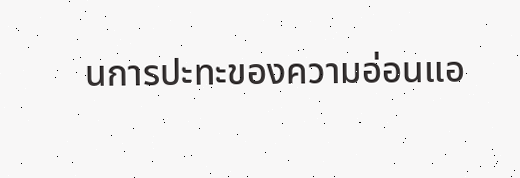นการปะทะของความอ่อนแอ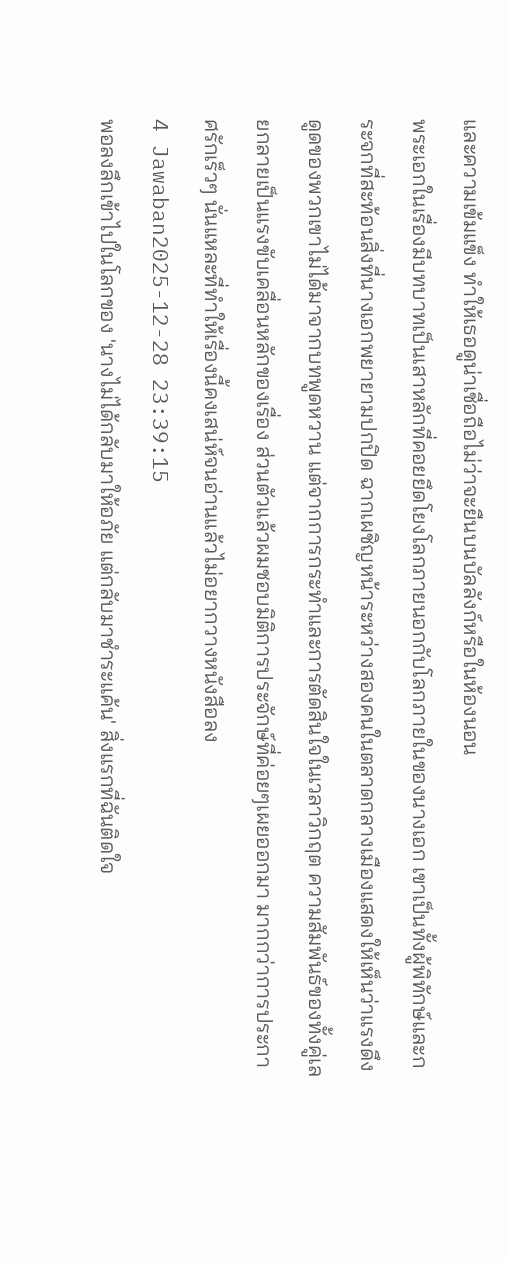และความเข้มแข็ง ทำให้เธอดูน่าเชื่อถือไม่ว่าจะยืนบนบัลลังก์หรือในห้องนอน
พระเอกในเรื่องมีบทบาทเป็นเสาหลักที่คอยยึดโยงโลกภายนอกกับโลกภายในของนางเอก เขาเป็นทั้งผู้พิทักษ์และกระจกที่สะท้อนสิ่งที่นางเอกพยายามปกปิด ฉากเผชิญหน้าระหว่างสองคนในตลาดกลางเมืองแสดงให้เห็นว่าแรงดึงดูดของพวกเขาไม่ได้มาจากบทพูดหวาน แต่จากการกระทำและการตัดสินใจในเวลาวิกฤต ความสัมพันธ์ของทั้งคู่เลยกลายเป็นแรงขับเคลื่อนหลักของเรื่อง ส่วนตัวแล้วผมชอบมิติการประจักษ์ที่ค่อยๆเผยออกมา มากกว่าการประกาศรักเร็วๆ นั่นแหละที่ทำให้เรื่องนี้คงเสน่ห์จนอ่านแล้วไม่อยากวางหนังสือลง
4 Jawaban2025-12-28 23:39:15
พอลงลึกเข้าไปในโลกของ 'นางไม่ได้กลับมาให้อภัย แต่กลับมาชำระแค้น' สิ่งแรกที่ฉันติดใจ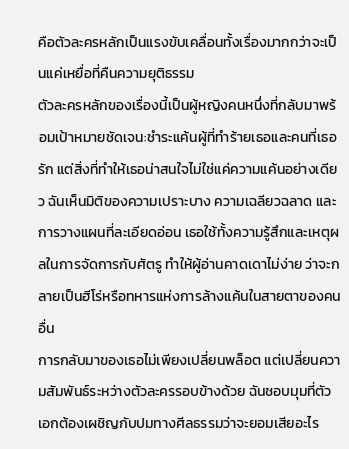คือตัวละครหลักเป็นแรงขับเคลื่อนทั้งเรื่องมากกว่าจะเป็นแค่เหยื่อที่คืนความยุติธรรม
ตัวละครหลักของเรื่องนี้เป็นผู้หญิงคนหนึ่งที่กลับมาพร้อมเป้าหมายชัดเจน:ชำระแค้นผู้ที่ทำร้ายเธอและคนที่เธอรัก แต่สิ่งที่ทำให้เธอน่าสนใจไม่ใช่แค่ความแค้นอย่างเดียว ฉันเห็นมิติของความเปราะบาง ความเฉลียวฉลาด และการวางแผนที่ละเอียดอ่อน เธอใช้ทั้งความรู้สึกและเหตุผลในการจัดการกับศัตรู ทำให้ผู้อ่านคาดเดาไม่ง่าย ว่าจะกลายเป็นฮีโร่หรือทหารแห่งการล้างแค้นในสายตาของคนอื่น
การกลับมาของเธอไม่เพียงเปลี่ยนพล็อต แต่เปลี่ยนความสัมพันธ์ระหว่างตัวละครรอบข้างด้วย ฉันชอบมุมที่ตัวเอกต้องเผชิญกับปมทางศีลธรรมว่าจะยอมเสียอะไร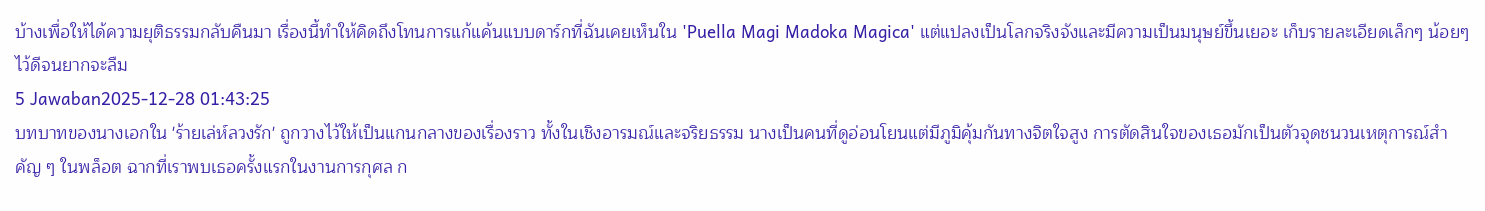บ้างเพื่อให้ได้ความยุติธรรมกลับคืนมา เรื่องนี้ทำให้คิดถึงโทนการแก้แค้นแบบดาร์กที่ฉันเคยเห็นใน 'Puella Magi Madoka Magica' แต่แปลงเป็นโลกจริงจังและมีความเป็นมนุษย์ขึ้นเยอะ เก็บรายละเอียดเล็กๆ น้อยๆ ไว้ดีจนยากจะลืม
5 Jawaban2025-12-28 01:43:25
บทบาทของนางเอกใน 'ร้ายเล่ห์ลวงรัก' ถูกวางไว้ให้เป็นแกนกลางของเรื่องราว ทั้งในเชิงอารมณ์และจริยธรรม นางเป็นคนที่ดูอ่อนโยนแต่มีภูมิคุ้มกันทางจิตใจสูง การตัดสินใจของเธอมักเป็นตัวจุดชนวนเหตุการณ์สำคัญ ๆ ในพล็อต ฉากที่เราพบเธอครั้งแรกในงานการกุศล ก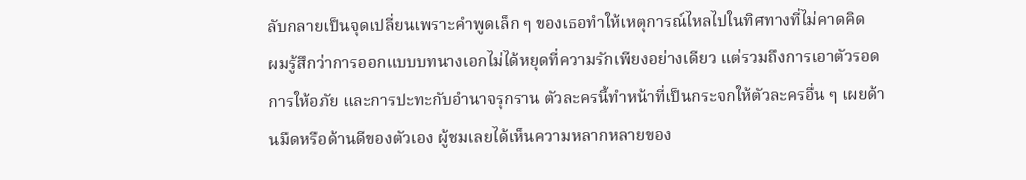ลับกลายเป็นจุดเปลี่ยนเพราะคำพูดเล็ก ๆ ของเธอทำให้เหตุการณ์ไหลไปในทิศทางที่ไม่คาดคิด
ผมรู้สึกว่าการออกแบบบทนางเอกไม่ได้หยุดที่ความรักเพียงอย่างเดียว แต่รวมถึงการเอาตัวรอด การให้อภัย และการปะทะกับอำนาจรุกราน ตัวละครนี้ทำหน้าที่เป็นกระจกให้ตัวละครอื่น ๆ เผยด้านมืดหรือด้านดีของตัวเอง ผู้ชมเลยได้เห็นความหลากหลายของ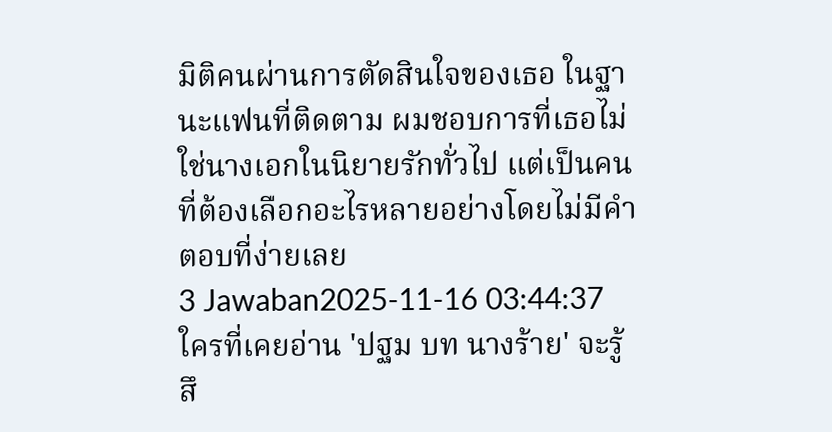มิติคนผ่านการตัดสินใจของเธอ ในฐานะแฟนที่ติดตาม ผมชอบการที่เธอไม่ใช่นางเอกในนิยายรักทั่วไป แต่เป็นคนที่ต้องเลือกอะไรหลายอย่างโดยไม่มีคำตอบที่ง่ายเลย
3 Jawaban2025-11-16 03:44:37
ใครที่เคยอ่าน 'ปฐม บท นางร้าย' จะรู้สึ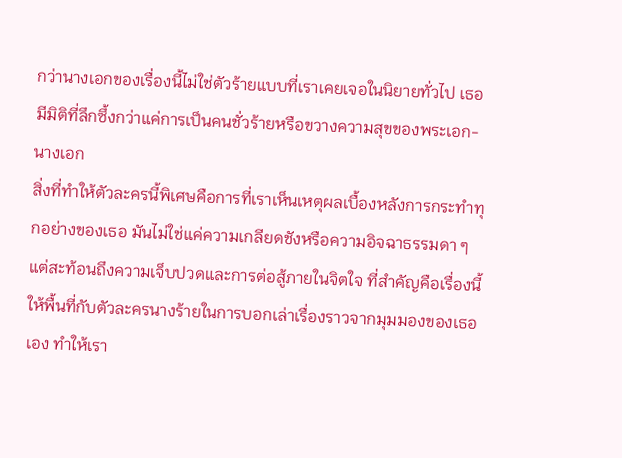กว่านางเอกของเรื่องนี้ไม่ใช่ตัวร้ายแบบที่เราเคยเจอในนิยายทั่วไป เธอมีมิติที่ลึกซึ้งกว่าแค่การเป็นคนชั่วร้ายหรือขวางความสุขของพระเอก-นางเอก
สิ่งที่ทำให้ตัวละครนี้พิเศษคือการที่เราเห็นเหตุผลเบื้องหลังการกระทำทุกอย่างของเธอ มันไม่ใช่แค่ความเกลียดชังหรือความอิจฉาธรรมดา ๆ แต่สะท้อนถึงความเจ็บปวดและการต่อสู้ภายในจิตใจ ที่สำคัญคือเรื่องนี้ให้พื้นที่กับตัวละครนางร้ายในการบอกเล่าเรื่องราวจากมุมมองของเธอเอง ทำให้เรา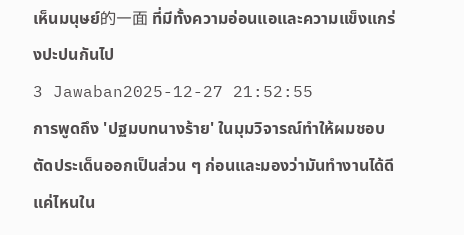เห็นมนุษย์的一面 ที่มีทั้งความอ่อนแอและความแข็งแกร่งปะปนกันไป
3 Jawaban2025-12-27 21:52:55
การพูดถึง 'ปฐมบทนางร้าย' ในมุมวิจารณ์ทำให้ผมชอบตัดประเด็นออกเป็นส่วน ๆ ก่อนและมองว่ามันทำงานได้ดีแค่ไหนใน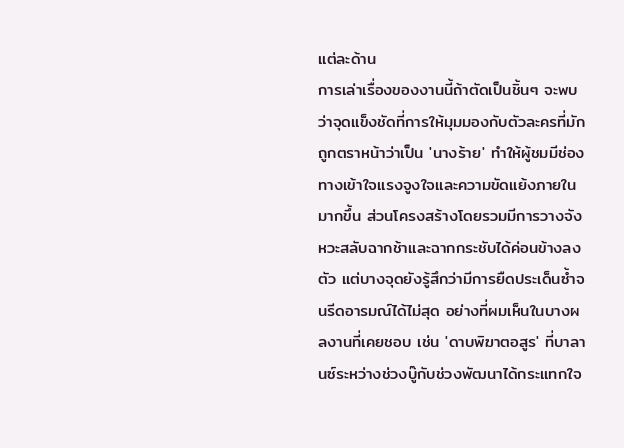แต่ละด้าน
การเล่าเรื่องของงานนี้ถ้าตัดเป็นชิ้นๆ จะพบว่าจุดแข็งชัดที่การให้มุมมองกับตัวละครที่มักถูกตราหน้าว่าเป็น 'นางร้าย' ทำให้ผู้ชมมีช่องทางเข้าใจแรงจูงใจและความขัดแย้งภายในมากขึ้น ส่วนโครงสร้างโดยรวมมีการวางจังหวะสลับฉากช้าและฉากกระชับได้ค่อนข้างลงตัว แต่บางจุดยังรู้สึกว่ามีการยืดประเด็นซ้ำจนรีดอารมณ์ได้ไม่สุด อย่างที่ผมเห็นในบางผลงานที่เคยชอบ เช่น 'ดาบพิฆาตอสูร' ที่บาลานซ์ระหว่างช่วงบู๊กับช่วงพัฒนาได้กระแทกใจ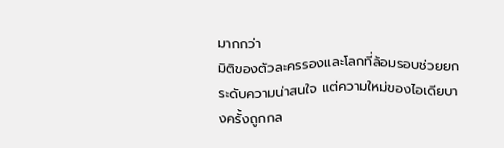มากกว่า
มิติของตัวละครรองและโลกที่ล้อมรอบช่วยยกระดับความน่าสนใจ แต่ความใหม่ของไอเดียบางครั้งถูกกล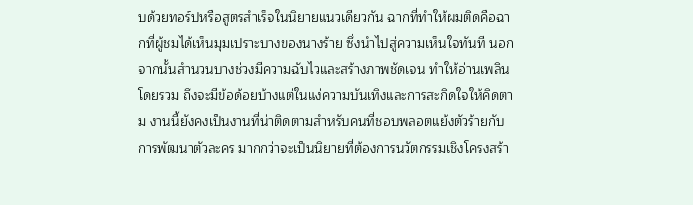บด้วยทอร์ปหรือสูตรสำเร็จในนิยายแนวเดียวกัน ฉากที่ทำให้ผมติดคือฉากที่ผู้ชมได้เห็นมุมเปราะบางของนางร้าย ซึ่งนำไปสู่ความเห็นใจทันที นอกจากนั้นสำนวนบางช่วงมีความฉับไวและสร้างภาพชัดเจน ทำให้อ่านเพลินโดยรวม ถึงจะมีข้อด้อยบ้างแต่ในแง่ความบันเทิงและการสะกิดใจให้คิดตาม งานนี้ยังคงเป็นงานที่น่าติดตามสำหรับคนที่ชอบพลอตแย้งตัวร้ายกับการพัฒนาตัวละคร มากกว่าจะเป็นนิยายที่ต้องการนวัตกรรมเชิงโครงสร้า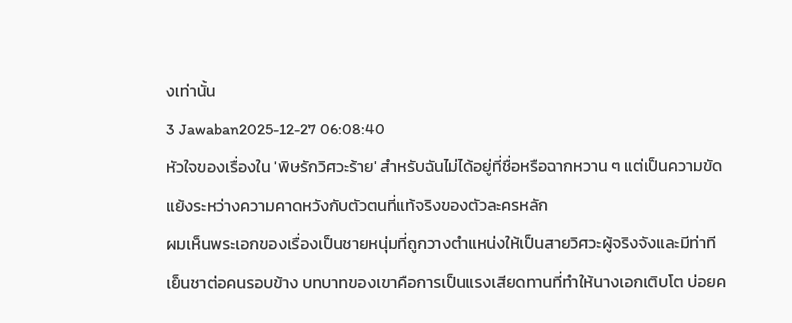งเท่านั้น
3 Jawaban2025-12-27 06:08:40
หัวใจของเรื่องใน 'พิษรักวิศวะร้าย' สำหรับฉันไม่ได้อยู่ที่ชื่อหรือฉากหวาน ๆ แต่เป็นความขัดแย้งระหว่างความคาดหวังกับตัวตนที่แท้จริงของตัวละครหลัก
ผมเห็นพระเอกของเรื่องเป็นชายหนุ่มที่ถูกวางตำแหน่งให้เป็นสายวิศวะผู้จริงจังและมีท่าทีเย็นชาต่อคนรอบข้าง บทบาทของเขาคือการเป็นแรงเสียดทานที่ทำให้นางเอกเติบโต บ่อยค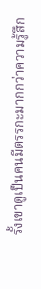รั้งเขาดูเป็นคนมีตรรกะมากกว่าความรู้สึก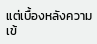แต่เบื้องหลังความเข้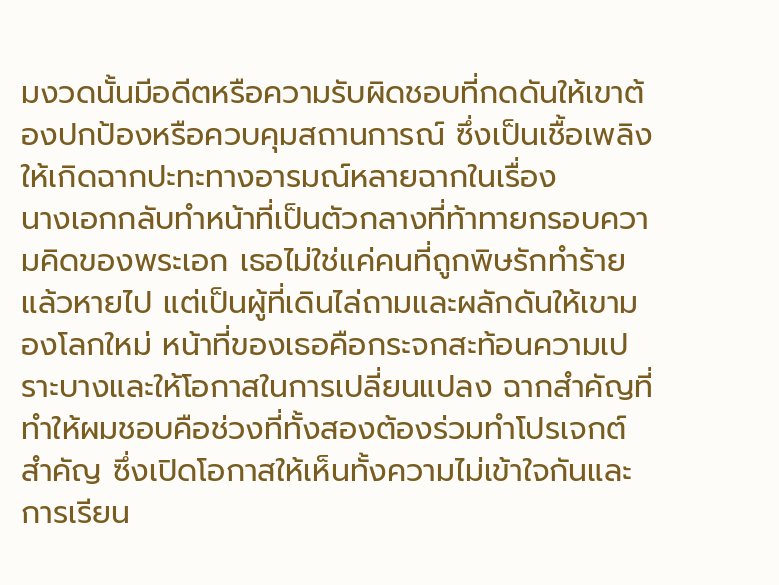มงวดนั้นมีอดีตหรือความรับผิดชอบที่กดดันให้เขาต้องปกป้องหรือควบคุมสถานการณ์ ซึ่งเป็นเชื้อเพลิงให้เกิดฉากปะทะทางอารมณ์หลายฉากในเรื่อง
นางเอกกลับทำหน้าที่เป็นตัวกลางที่ท้าทายกรอบความคิดของพระเอก เธอไม่ใช่แค่คนที่ถูกพิษรักทำร้ายแล้วหายไป แต่เป็นผู้ที่เดินไล่ถามและผลักดันให้เขามองโลกใหม่ หน้าที่ของเธอคือกระจกสะท้อนความเปราะบางและให้โอกาสในการเปลี่ยนแปลง ฉากสำคัญที่ทำให้ผมชอบคือช่วงที่ทั้งสองต้องร่วมทำโปรเจกต์สำคัญ ซึ่งเปิดโอกาสให้เห็นทั้งความไม่เข้าใจกันและการเรียน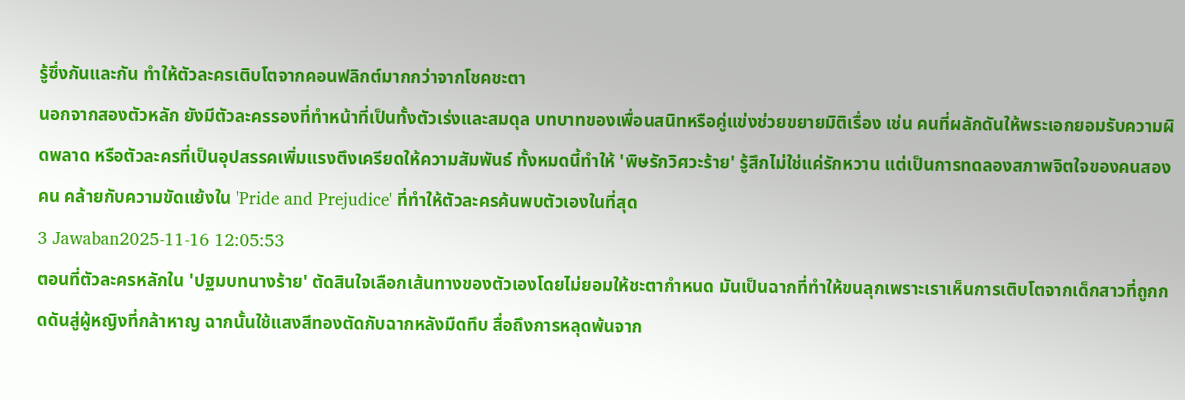รู้ซึ่งกันและกัน ทำให้ตัวละครเติบโตจากคอนฟลิกต์มากกว่าจากโชคชะตา
นอกจากสองตัวหลัก ยังมีตัวละครรองที่ทำหน้าที่เป็นทั้งตัวเร่งและสมดุล บทบาทของเพื่อนสนิทหรือคู่แข่งช่วยขยายมิติเรื่อง เช่น คนที่ผลักดันให้พระเอกยอมรับความผิดพลาด หรือตัวละครที่เป็นอุปสรรคเพิ่มแรงตึงเครียดให้ความสัมพันธ์ ทั้งหมดนี้ทำให้ 'พิษรักวิศวะร้าย' รู้สึกไม่ใช่แค่รักหวาน แต่เป็นการทดลองสภาพจิตใจของคนสองคน คล้ายกับความขัดแย้งใน 'Pride and Prejudice' ที่ทำให้ตัวละครค้นพบตัวเองในที่สุด
3 Jawaban2025-11-16 12:05:53
ตอนที่ตัวละครหลักใน 'ปฐมบทนางร้าย' ตัดสินใจเลือกเส้นทางของตัวเองโดยไม่ยอมให้ชะตากำหนด มันเป็นฉากที่ทำให้ขนลุกเพราะเราเห็นการเติบโตจากเด็กสาวที่ถูกกดดันสู่ผู้หญิงที่กล้าหาญ ฉากนั้นใช้แสงสีทองตัดกับฉากหลังมืดทึบ สื่อถึงการหลุดพ้นจาก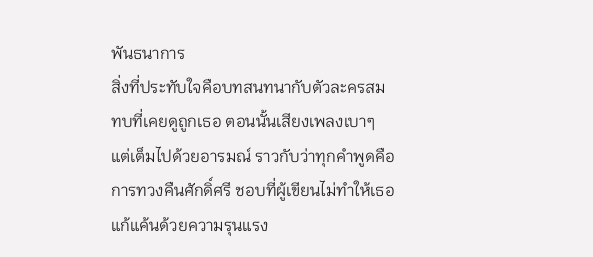พันธนาการ
สิ่งที่ประทับใจคือบทสนทนากับตัวละครสมทบที่เคยดูถูกเธอ ตอนนั้นเสียงเพลงเบาๆ แต่เต็มไปด้วยอารมณ์ ราวกับว่าทุกคำพูดคือการทวงคืนศักดิ์ศรี ชอบที่ผู้เขียนไม่ทำให้เธอแก้แค้นด้วยความรุนแรง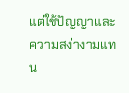แต่ใช้ปัญญาและความสง่างามแทน